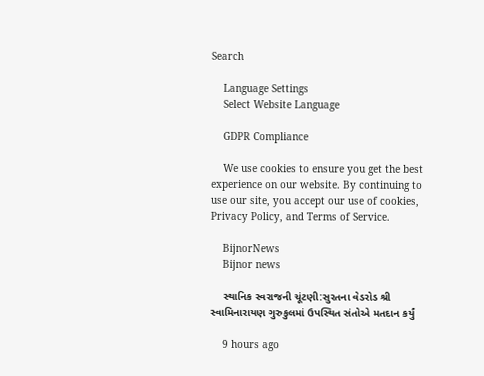Search

    Language Settings
    Select Website Language

    GDPR Compliance

    We use cookies to ensure you get the best experience on our website. By continuing to use our site, you accept our use of cookies, Privacy Policy, and Terms of Service.

    BijnorNews
    Bijnor news

    સ્થાનિક સ્વરાજની ચૂંટણી:સુરતના વેડરોડ શ્રી સ્વામિનારાયણ ગુરુકુલમાં ઉપસ્થિત સંતોએ મતદાન કર્યું

    9 hours ago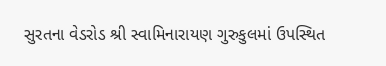સુરતના વેડરોડ શ્રી સ્વામિનારાયણ ગુરુકુલમાં ઉપસ્થિત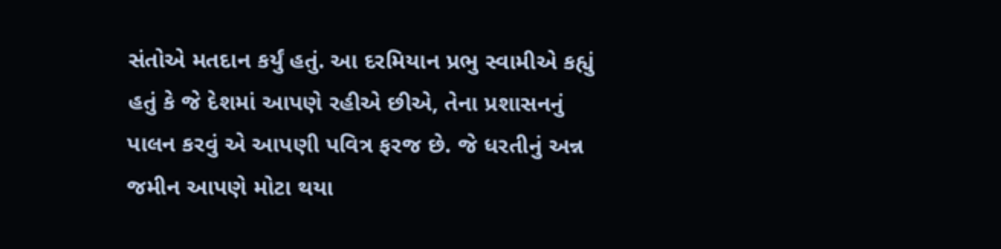સંતોએ મતદાન કર્યું હતું. આ દરમિયાન પ્રભુ સ્વામીએ કહ્યું હતું કે જે દેશમાં આપણે રહીએ છીએ, તેના પ્રશાસનનું પાલન કરવું એ આપણી પવિત્ર ફરજ છે. જે ધરતીનું અન્ન જમીન આપણે મોટા થયા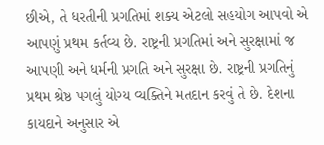છીએ, તે ધરતીની પ્રગતિમાં શક્ય એટલો સહયોગ આપવો એ આપણું પ્રથમ કર્તવ્ય છે. રાષ્ટ્રની પ્રગતિમાં અને સુરક્ષામાં જ આપણી અને ધર્મની પ્રગતિ અને સુરક્ષા છે. રાષ્ટ્રની પ્રગતિનું પ્રથમ શ્રેષ્ઠ પગલું યોગ્ય વ્યક્તિને મતદાન કરવું તે છે. દેશના કાયદાને અનુસાર એ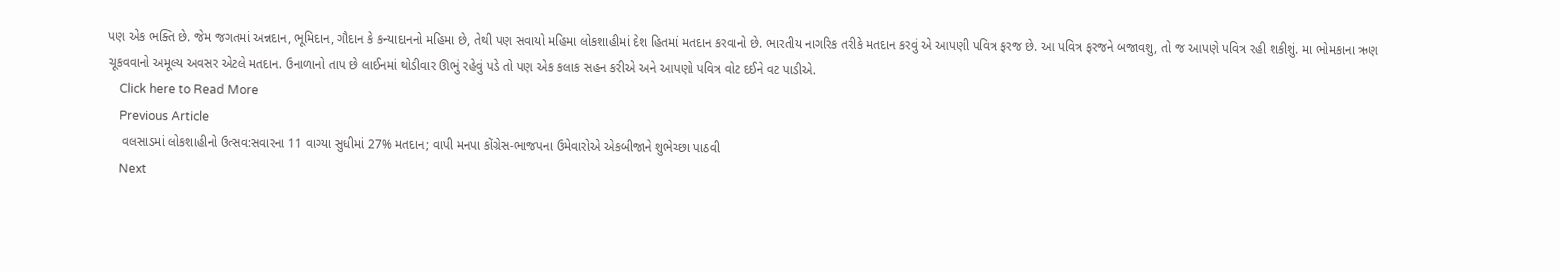પણ એક ભક્તિ છે. જેમ જગતમાં અન્નદાન, ભૂમિદાન, ગૌદાન કે કન્યાદાનનો મહિમા છે, તેથી પણ સવાયો મહિમા લોકશાહીમાં દેશ હિતમાં મતદાન કરવાનો છે. ભારતીય નાગરિક તરીકે મતદાન કરવું એ આપણી પવિત્ર ફરજ છે. આ પવિત્ર ફરજને બજાવશુ, તો જ આપણે પવિત્ર રહી શકીશું. મા ભોમકાના ઋણ ચૂકવવાનો અમૂલ્ય અવસર એટલે મતદાન. ઉનાળાનો તાપ છે લાઈનમાં થોડીવાર ઊભું રહેવું પડે તો પણ એક કલાક સહન કરીએ અને આપણો પવિત્ર વોટ દઈને વટ પાડીએ.
    Click here to Read More
    Previous Article
    વલસાડમાં લોકશાહીનો ઉત્સવ:સવારના 11 વાગ્યા સુધીમાં 27% મતદાન; વાપી મનપા કોંગ્રેસ-ભાજપના ઉમેવારોએ એકબીજાને શુભેચ્છા પાઠવી
    Next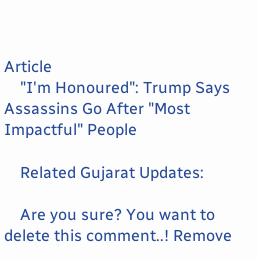Article
    "I'm Honoured": Trump Says Assassins Go After "Most Impactful" People

    Related Gujarat Updates:

    Are you sure? You want to delete this comment..! Remove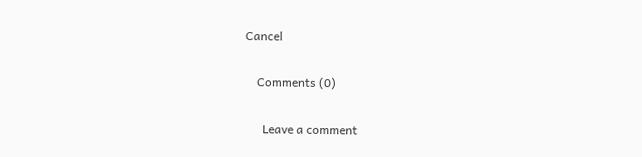Cancel

    Comments (0)

      Leave a comment